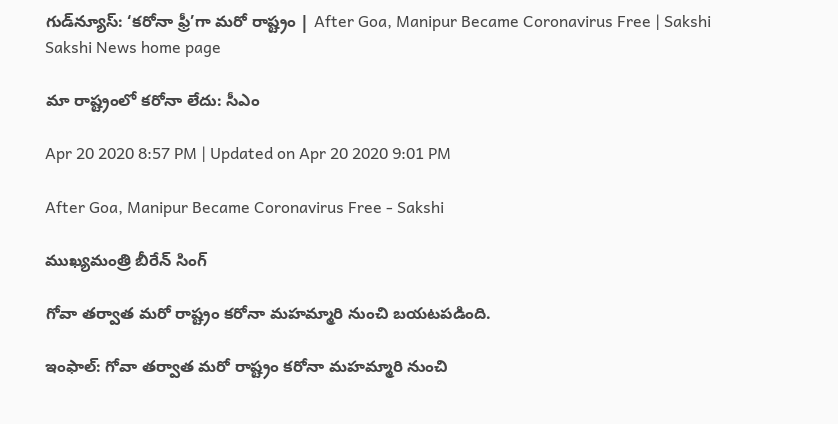గుడ్‌న్యూస్‌: ‘కరోనా ఫ్రీ’గా మరో రాష్ట్రం | After Goa, Manipur Became Coronavirus Free | Sakshi
Sakshi News home page

మా రాష్ట్రంలో కరోనా లేదు: సీఎం

Apr 20 2020 8:57 PM | Updated on Apr 20 2020 9:01 PM

After Goa, Manipur Became Coronavirus Free - Sakshi

ముఖ్యమంత్రి బీరేన్‌ సింగ్‌

గోవా తర్వాత మరో రాష్ట్రం కరోనా మహమ్మారి నుంచి బయటపడింది.

ఇంఫాల్‌: గోవా తర్వాత మరో రాష్ట్రం కరోనా మహమ్మారి నుంచి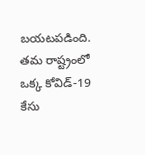బయటపడింది. తమ రాష్ట్రంలో ఒక్క కోవిడ్‌-19 కేసు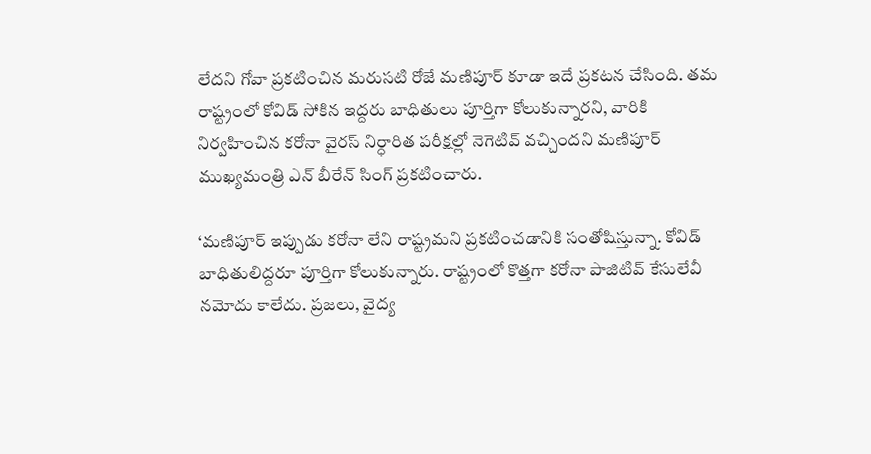లేదని గోవా ప్రకటించిన మరుసటి రోజే మణిపూర్‌ కూడా ఇదే ప్రకటన చేసింది. తమ రాష్ట్రంలో కోవిడ్‌ సోకిన ఇద్దరు బాధితులు పూర్తిగా కోలుకున్నారని, వారికి నిర్వహించిన కరోనా వైరస్‌ నిర్ధారిత పరీక్షల్లో నెగెటివ్‌ వచ్చిందని మణిపూర్‌ ముఖ్యమంత్రి ఎన్‌ బీరేన్‌ సింగ్‌ ప్రకటించారు.

‘మణిపూర్‌ ఇప్పుడు కరోనా లేని రాష్ట్రమని ప్రకటించడానికి సంతోషిస్తున్నా. కోవిడ్‌ బాధితులిద్దరూ పూర్తిగా కోలుకున్నారు. రాష్ట్రంలో కొత్తగా కరోనా పాజిటివ్‌ కేసులేవీ నమోదు కాలేదు. ప్రజలు, వైద్య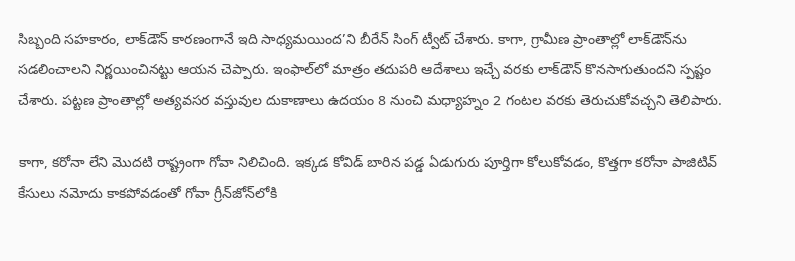సిబ్బంది సహకారం, లాక్‌డౌన్‌ కారణంగానే ఇది సాధ్యమయింద’ని బీరేన్‌ సింగ్‌ ట్వీట్‌ చేశారు. కాగా, గ్రామీణ ప్రాంతాల్లో లాక్‌డౌన్‌ను సడలించాలని నిర్ణయించినట్టు ఆయన చెప్పారు. ఇంఫాల్‌లో మాత్రం తదుపరి ఆదేశాలు ఇచ్చే వరకు లాక్‌డౌన్‌ కొనసాగుతుందని స్పష్టం చేశారు. పట్టణ ప్రాంతాల్లో అత్యవసర వస్తువుల దుకాణాలు ఉదయం 8 నుంచి మధ్యాహ్నం 2 గంటల వరకు తెరుచుకోవచ్చని తెలిపారు.

కాగా, కరోనా లేని మొదటి రాష్ట్రంగా గోవా నిలిచింది. ఇక్కడ కోవిడ్‌ బారిన పడ్డ ఏడుగురు పూర్తిగా కోలుకోవడం, కొత్తగా కరోనా పాజిటివ్‌ కేసులు నమోదు కాకపోవడంతో గోవా గ్రీన్‌జోన్‌లోకి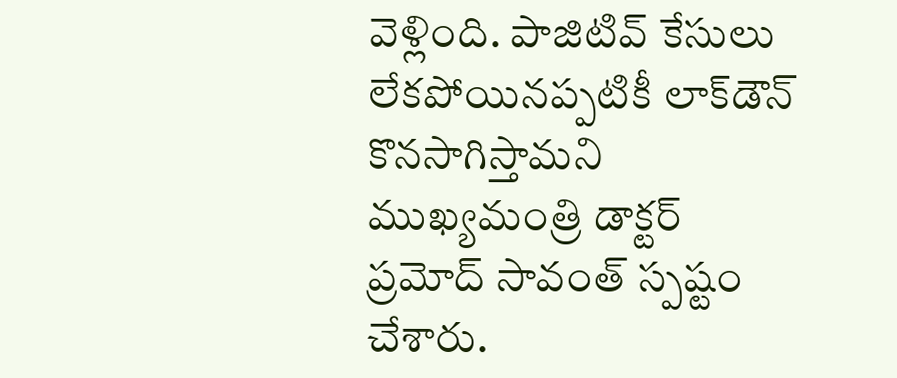వెళ్లింది. పాజిటివ్‌ కేసులు లేకపోయినప్పటికీ లాక్‌డౌన్‌ కొనసాగిస్తామని ముఖ్యమంత్రి డాక్టర్‌ ప్రమోద్‌ సావంత్‌ స్పష్టం చేశారు.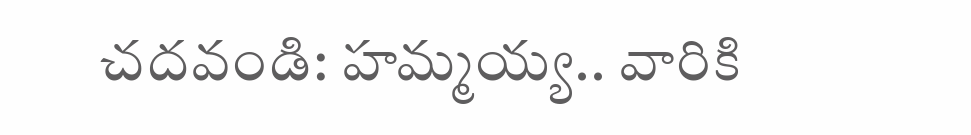చదవండి: హమ్మయ్య.. వారికి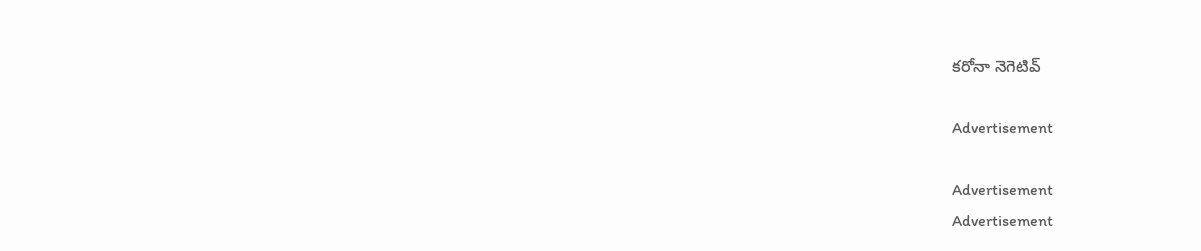కరోనా నెగెటివ్‌

Advertisement

Advertisement
Advertisement